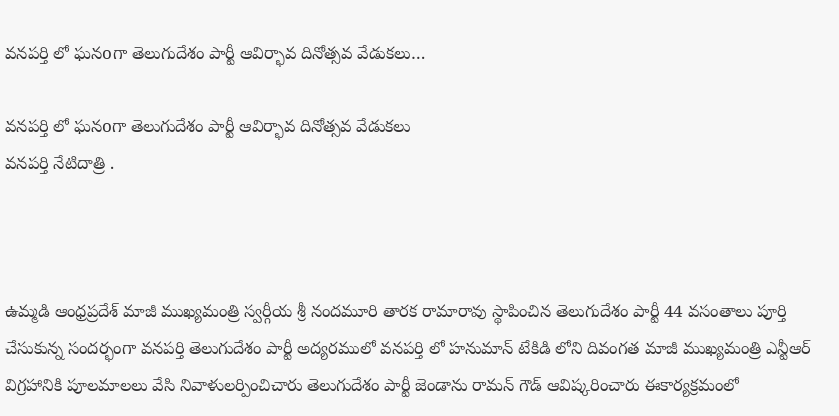వనపర్తి లో ఘనoగా తెలుగుదేశం పార్టీ ఆవిర్భావ దినోత్సవ వేడుకలు…

వనపర్తి లో ఘనoగా తెలుగుదేశం పార్టీ ఆవిర్భావ దినోత్సవ వేడుకలు
వనపర్తి నేటిదాత్రి .



ఉమ్మడి ఆంధ్రప్రదేశ్ మాజీ ముఖ్యమంత్రి స్వర్గీయ శ్రీ నందమూరి తారక రామారావు స్థాపించిన తెలుగుదేశం పార్టీ 44 వసంతాలు పూర్తి చేసుకున్న సందర్భంగా వనపర్తి తెలుగుదేశం పార్టీ అద్యరములో వనపర్తి లో హనుమాన్ టేకిడి లోని దివంగత మాజీ ముఖ్యమంత్రి ఎన్టీఆర్ విగ్రహానికి పూలమాలలు వేసి నివాళులర్పించిచారు తెలుగుదేశం పార్టీ జెండాను రామన్ గౌడ్ ఆవిష్కరించారు ఈకార్యక్రమంలో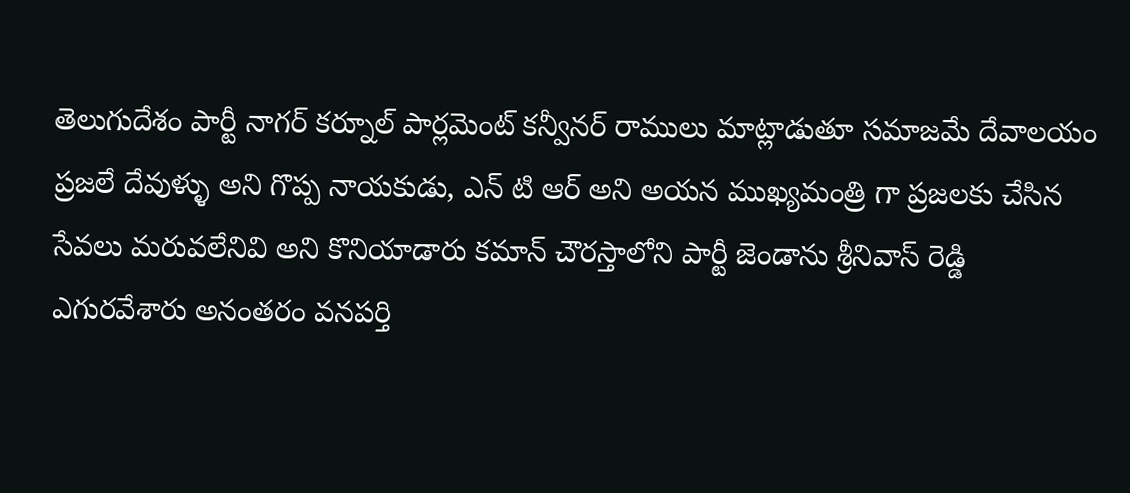తెలుగుదేశం పార్టీ నాగర్ కర్నూల్ పార్లమెంట్ కన్వీనర్ రాములు మాట్లాడుతూ సమాజమే దేవాలయం ప్రజలే దేవుళ్ళు అని గొప్ప నాయకుడు, ఎన్ టి ఆర్ అని అయన ముఖ్యమంత్రి గా ప్రజలకు చేసిన సేవలు మరువలేనివి అని కొనియాడారు కమాన్ చౌరస్తాలోని పార్టీ జెండాను శ్రీనివాస్ రెడ్డి ఎగురవేశారు అనంతరం వనపర్తి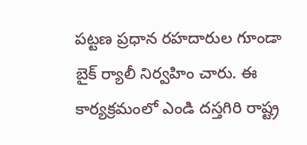పట్టణ ప్రధాన రహదారుల గూండా బైక్ ర్యాలీ నిర్వహిం చారు. ఈ కార్యక్రమంలో ఎండి దస్తగిరి రాష్ట్ర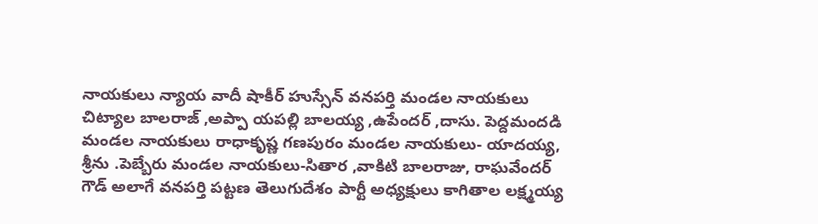నాయకులు న్యాయ వాదీ షాకీర్ హుస్సేన్ వనపర్తి మండల నాయకులు చిట్యాల బాలరాజ్ ,అప్పా యపల్లి బాలయ్య ,ఉపేందర్ ,దాసు. పెద్దమందడి మండల నాయకులు రాధాకృష్ణ గణపురం మండల నాయకులు- యాదయ్య, శ్రీను .పెబ్బేరు మండల నాయకులు-సితార ,వాకిటి బాలరాజు, రాఘవేందర్ గౌడ్ అలాగే వనపర్తి పట్టణ తెలుగుదేశం పార్టీ అధ్యక్షులు కాగితాల లక్ష్మయ్య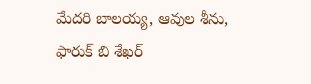మేదరి బాలయ్య, ఆవుల శీను, ఫారుక్ బి శేఖర్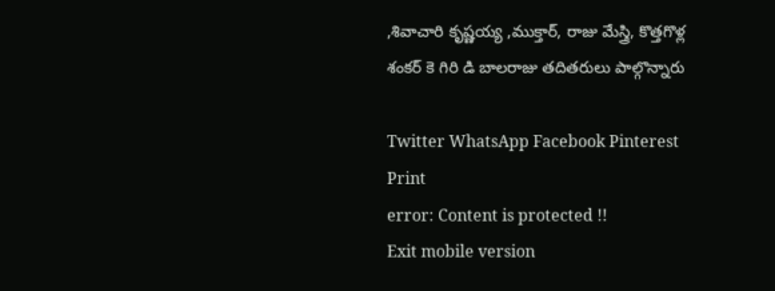,శివాచారి కృష్ణయ్య ,ముక్తార్, రాజు మేస్త్రి, కొత్తగొళ్ల శంకర్ కె గిరి డి బాలరాజు తదితరులు పాల్గొన్నారు

Twitter WhatsApp Facebook Pinterest Print
error: Content is protected !!
Exit mobile version